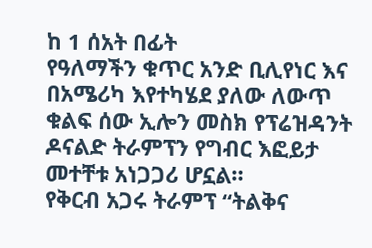ከ 1 ሰአት በፊት
የዓለማችን ቁጥር አንድ ቢሊየነር እና በአሜሪካ እየተካሄደ ያለው ለውጥ ቁልፍ ሰው ኢሎን መስክ የፕሬዝዳንት ዶናልድ ትራምፕን የግብር እፎይታ መተቸቱ አነጋጋሪ ሆኗል።
የቅርብ አጋሩ ትራምፕ “ትልቅና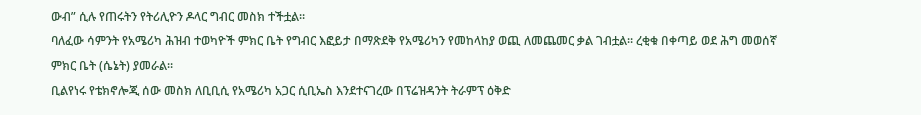ውብ” ሲሉ የጠሩትን የትሪሊዮን ዶላር ግብር መስክ ተችቷል።
ባለፈው ሳምንት የአሜሪካ ሕዝብ ተወካዮች ምክር ቤት የግብር እፎይታ በማጽደቅ የአሜሪካን የመከላከያ ወጪ ለመጨመር ቃል ገብቷል። ረቂቁ በቀጣይ ወደ ሕግ መወሰኛ ምክር ቤት (ሴኔት) ያመራል።
ቢልየነሩ የቴክኖሎጂ ሰው መስክ ለቢቢሲ የአሜሪካ አጋር ሲቢኤስ እንደተናገረው በፕሬዝዳንት ትራምፕ ዕቅድ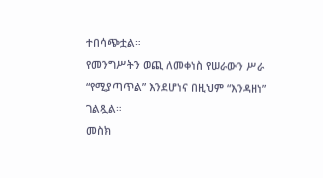ተበሳጭቷል።
የመንግሥትን ወጪ ለመቀነስ የሠራውን ሥራ “የሚያጣጥል” እንደሆነና በዚህም “እንዳዘነ” ገልጿል።
መስክ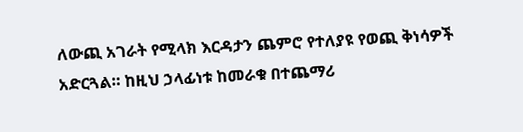ለውጪ አገራት የሚላክ እርዳታን ጨምሮ የተለያዩ የወጪ ቅነሳዎች አድርጓል። ከዚህ ኃላፊነቱ ከመራቁ በተጨማሪ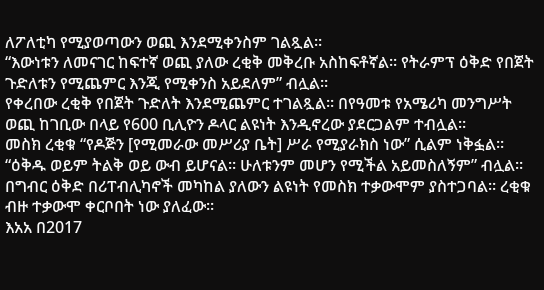ለፖለቲካ የሚያወጣውን ወጪ እንደሚቀንስም ገልጿል።
“እውነቱን ለመናገር ከፍተኛ ወጪ ያለው ረቂቅ መቅረቡ አስከፍቶኛል። የትራምፕ ዕቅድ የበጀት ጉድለቱን የሚጨምር እንጂ የሚቀንስ አይደለም” ብሏል።
የቀረበው ረቂቅ የበጀት ጉድለት እንደሚጨምር ተገልጿል። በየዓመቱ የአሜሪካ መንግሥት ወጪ ከገቢው በላይ የ600 ቢሊዮን ዶላር ልዩነት እንዲኖረው ያደርጋልም ተብሏል።
መስክ ረቂቁ “የዶጅን [የሚመራው መሥሪያ ቤት] ሥራ የሚያራክስ ነው” ሲልም ነቅፏል።
“ዕቅዱ ወይም ትልቅ ወይ ውብ ይሆናል። ሁለቱንም መሆን የሚችል አይመስለኝም” ብሏል።
በግብር ዕቅድ በሪፐብሊካኖች መካከል ያለውን ልዩነት የመስክ ተቃውሞም ያስተጋባል። ረቂቁ ብዙ ተቃውሞ ቀርቦበት ነው ያለፈው።
እአአ በ2017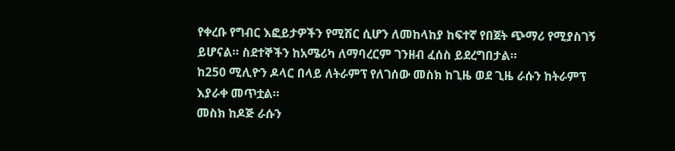የቀረቡ የግብር እፎይታዎችን የሚሽር ሲሆን ለመከላከያ ከፍተኛ የበጀት ጭማሪ የሚያስገኝ ይሆናል። ስደተኞችን ከአሜሪካ ለማባረርም ገንዘብ ፈሰስ ይደረግበታል።
ከ250 ሚሊዮን ዶላር በላይ ለትራምፕ የለገሰው መስክ ከጊዜ ወደ ጊዜ ራሱን ከትራምፕ እያራቀ መጥቷል።
መስክ ከዶጅ ራሱን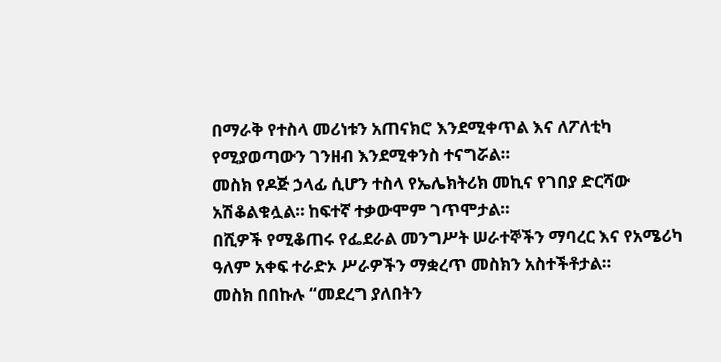በማራቅ የተስላ መሪነቱን አጠናክሮ እንደሚቀጥል እና ለፖለቲካ የሚያወጣውን ገንዘብ እንደሚቀንስ ተናግሯል።
መስክ የዶጅ ኃላፊ ሲሆን ተስላ የኤሌክትሪክ መኪና የገበያ ድርሻው አሽቆልቁሏል። ከፍተኛ ተቃውሞም ገጥሞታል።
በሺዎች የሚቆጠሩ የፌደራል መንግሥት ሠራተኞችን ማባረር እና የአሜሪካ ዓለም አቀፍ ተራድኦ ሥራዎችን ማቋረጥ መስክን አስተችቶታል።
መስክ በበኩሉ “መደረግ ያለበትን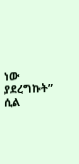ነው ያደረግኩት” ሲል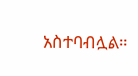አስተባብሏል።